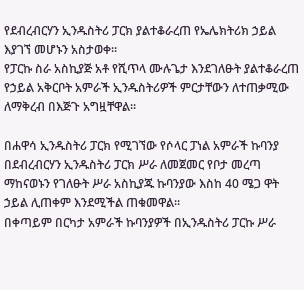የደብረብርሃን ኢንዱስትሪ ፓርክ ያልተቆራረጠ የኤሌክትሪክ ኃይል እያገኘ መሆኑን አስታወቀ።
የፓርኩ ስራ አስኪያጅ አቶ የሺጥላ ሙሉጌታ እንደገለፁት ያልተቆራረጠ የኃይል አቅርቦት አምራች ኢንዱስትሪዎች ምርታቸውን ለተጠቃሚው ለማቅረብ በእጅጉ አግዟቸዋል።

በሐዋሳ ኢንዱስትሪ ፓርክ የሚገኘው የሶላር ፓነል አምራች ኩባንያ በደብረብርሃን ኢንዱስትሪ ፓርክ ሥራ ለመጀመር የቦታ መረጣ ማከናወኑን የገለፁት ሥራ አስኪያጁ ኩባንያው እስከ 40 ሜጋ ዋት ኃይል ሊጠቀም እንደሚችል ጠቁመዋል።
በቀጣይም በርካታ አምራች ኩባንያዎች በኢንዱስትሪ ፓርኩ ሥራ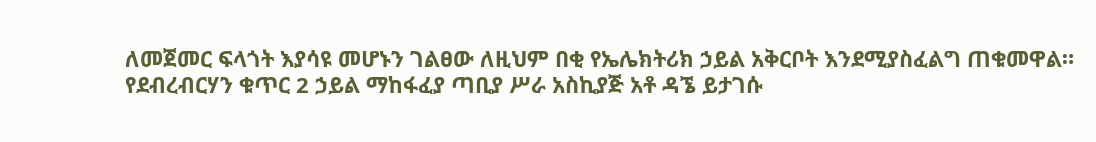ለመጀመር ፍላጎት እያሳዩ መሆኑን ገልፀው ለዚህም በቂ የኤሌክትሪክ ኃይል አቅርቦት እንደሚያስፈልግ ጠቁመዋል።
የደብረብርሃን ቁጥር 2 ኃይል ማከፋፈያ ጣቢያ ሥራ አስኪያጅ አቶ ዳኜ ይታገሱ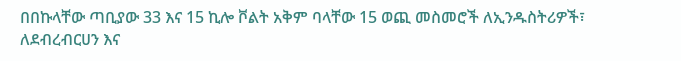በበኩላቸው ጣቢያው 33 እና 15 ኪሎ ቮልት አቅም ባላቸው 15 ወጪ መስመሮች ለኢንዱስትሪዎች፣ ለደብረብርሀን እና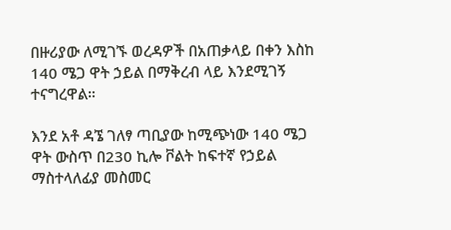በዙሪያው ለሚገኙ ወረዳዎች በአጠቃላይ በቀን እስከ 140 ሜጋ ዋት ኃይል በማቅረብ ላይ እንደሚገኝ ተናግረዋል።

እንደ አቶ ዳኜ ገለፃ ጣቢያው ከሚጭነው 140 ሜጋ ዋት ውስጥ በ230 ኪሎ ቮልት ከፍተኛ የኃይል ማስተላለፊያ መስመር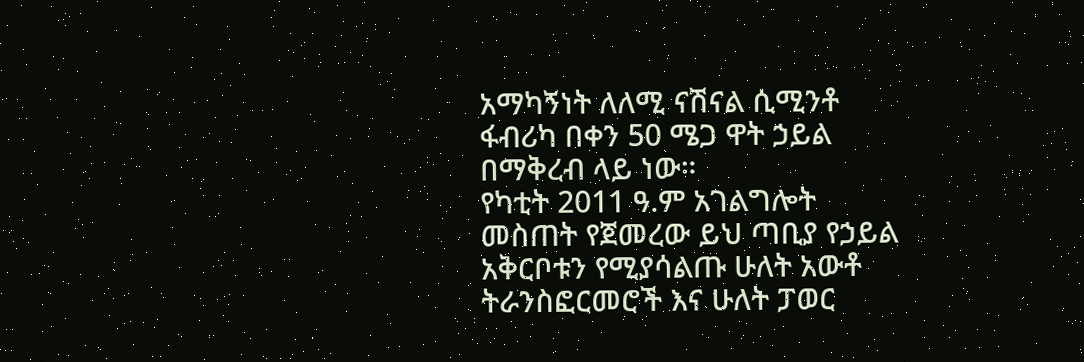አማካኝነት ለለሚ ናሽናል ሲሚንቶ ፋብሪካ በቀን 50 ሜጋ ዋት ኃይል በማቅረብ ላይ ነው።
የካቲት 2011 ዓ.ም አገልግሎት መስጠት የጀመረው ይህ ጣቢያ የኃይል አቅርቦቱን የሚያሳልጡ ሁለት አውቶ ትራንስፎርመሮች እና ሁለት ፓወር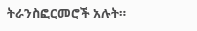ትራንስፎርመሮች አሉት።